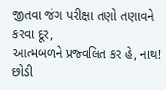જીતવા જંગ પરીક્ષા તણો તણાવને કરવા દૂર,
આત્મબળને પ્રજ્વલિત કર હે, નાથ!
છોડી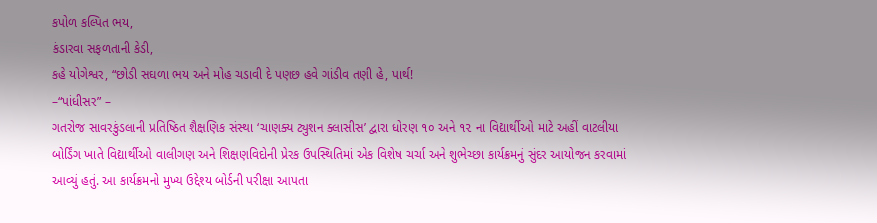કપોળ કલ્પિત ભય,
કંડારવા સફળતાની કેડી,
કહે યોગેશ્વર, “છોડી સઘળા ભય અને મોહ ચડાવી દે પણછ હવે ગાંડીવ તણી હે, પાર્થ!
–“પાંધીસર” –
ગતરોજ સાવરકુંડલાની પ્રતિષ્ઠિત શૈક્ષણિક સંસ્થા ‘ચાણક્ય ટ્યુશન ક્લાસીસ’ દ્વારા ધોરણ ૧૦ અને ૧૨ ના વિદ્યાર્થીઓ માટે અહીં વાટલીયા બોર્ડિંગ ખાતે વિદ્યાર્થીઓ વાલીગણ અને શિક્ષણવિદોની પ્રેરક ઉપસ્થિતિમાં એક વિશેષ ચર્ચા અને શુભેચ્છા કાર્યક્રમનું સુંદર આયોજન કરવામાં આવ્યું હતું. આ કાર્યક્રમનો મુખ્ય ઉદ્દેશ્ય બોર્ડની પરીક્ષા આપતા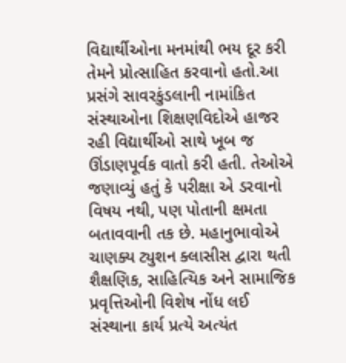વિદ્યાર્થીઓના મનમાંથી ભય દૂર કરી તેમને પ્રોત્સાહિત કરવાનો હતો.આ પ્રસંગે સાવરકુંડલાની નામાંકિત સંસ્થાઓના શિક્ષણવિદોએ હાજર રહી વિદ્યાર્થીઓ સાથે ખૂબ જ ઊંડાણપૂર્વક વાતો કરી હતી. તેઓએ જણાવ્યું હતું કે પરીક્ષા એ ડરવાનો વિષય નથી, પણ પોતાની ક્ષમતા બતાવવાની તક છે. મહાનુભાવોએ ચાણક્ય ટ્યુશન ક્લાસીસ દ્વારા થતી શૈક્ષણિક, સાહિત્યિક અને સામાજિક પ્રવૃત્તિઓની વિશેષ નોંધ લઈ સંસ્થાના કાર્ય પ્રત્યે અત્યંત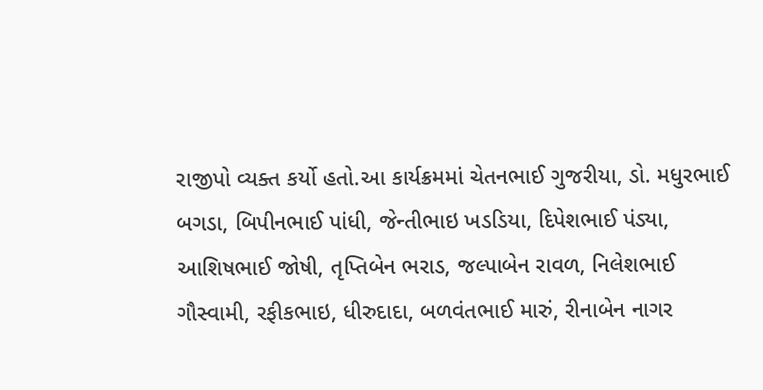રાજીપો વ્યક્ત કર્યો હતો.આ કાર્યક્રમમાં ચેતનભાઈ ગુજરીયા, ડો. મધુરભાઈ બગડા, બિપીનભાઈ પાંધી, જેન્તીભાઇ ખડડિયા, દિપેશભાઈ પંડ્યા, આશિષભાઈ જોષી, તૃપ્તિબેન ભરાડ, જલ્પાબેન રાવળ, નિલેશભાઈ ગૌસ્વામી, રફીકભાઇ, ધીરુદાદા, બળવંતભાઈ મારું, રીનાબેન નાગર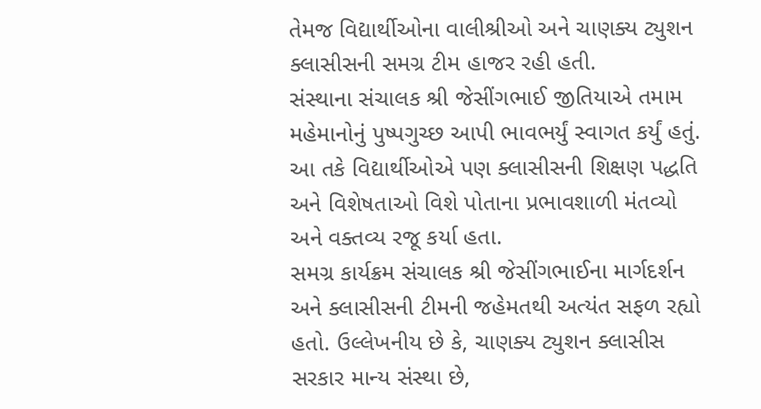તેમજ વિદ્યાર્થીઓના વાલીશ્રીઓ અને ચાણક્ય ટ્યુશન ક્લાસીસની સમગ્ર ટીમ હાજર રહી હતી.
સંસ્થાના સંચાલક શ્રી જેસીંગભાઈ જીતિયાએ તમામ મહેમાનોનું પુષ્પગુચ્છ આપી ભાવભર્યું સ્વાગત કર્યું હતું. આ તકે વિદ્યાર્થીઓએ પણ ક્લાસીસની શિક્ષણ પદ્ધતિ અને વિશેષતાઓ વિશે પોતાના પ્રભાવશાળી મંતવ્યો અને વક્તવ્ય રજૂ કર્યા હતા.
સમગ્ર કાર્યક્રમ સંચાલક શ્રી જેસીંગભાઈના માર્ગદર્શન અને ક્લાસીસની ટીમની જહેમતથી અત્યંત સફળ રહ્યો હતો. ઉલ્લેખનીય છે કે, ચાણક્ય ટ્યુશન ક્લાસીસ સરકાર માન્ય સંસ્થા છે,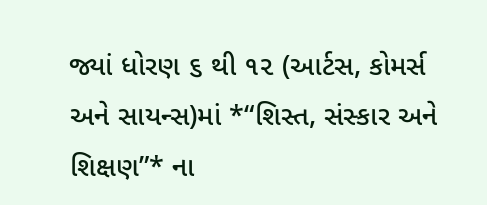જ્યાં ધોરણ ૬ થી ૧૨ (આર્ટસ, કોમર્સ અને સાયન્સ)માં *“શિસ્ત, સંસ્કાર અને શિક્ષણ”* ના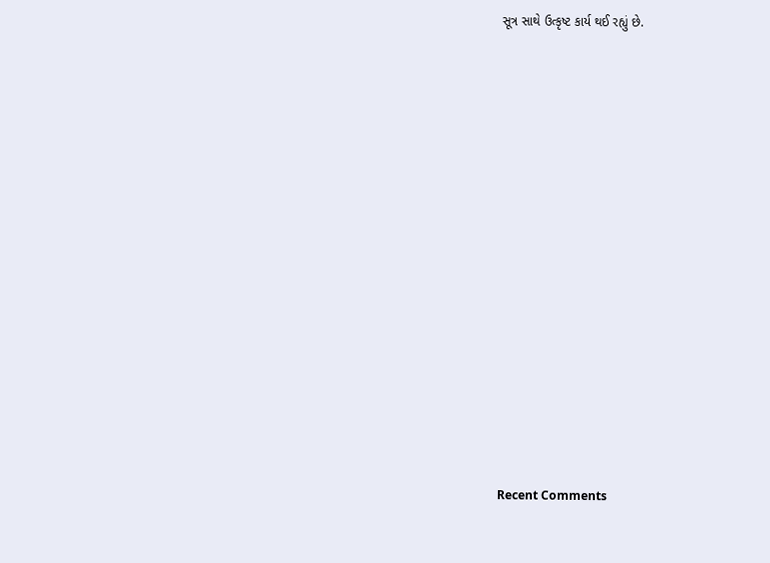સૂત્ર સાથે ઉત્કૃષ્ટ કાર્ય થઈ રહ્યું છે.


















Recent Comments